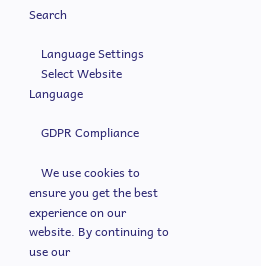Search

    Language Settings
    Select Website Language

    GDPR Compliance

    We use cookies to ensure you get the best experience on our website. By continuing to use our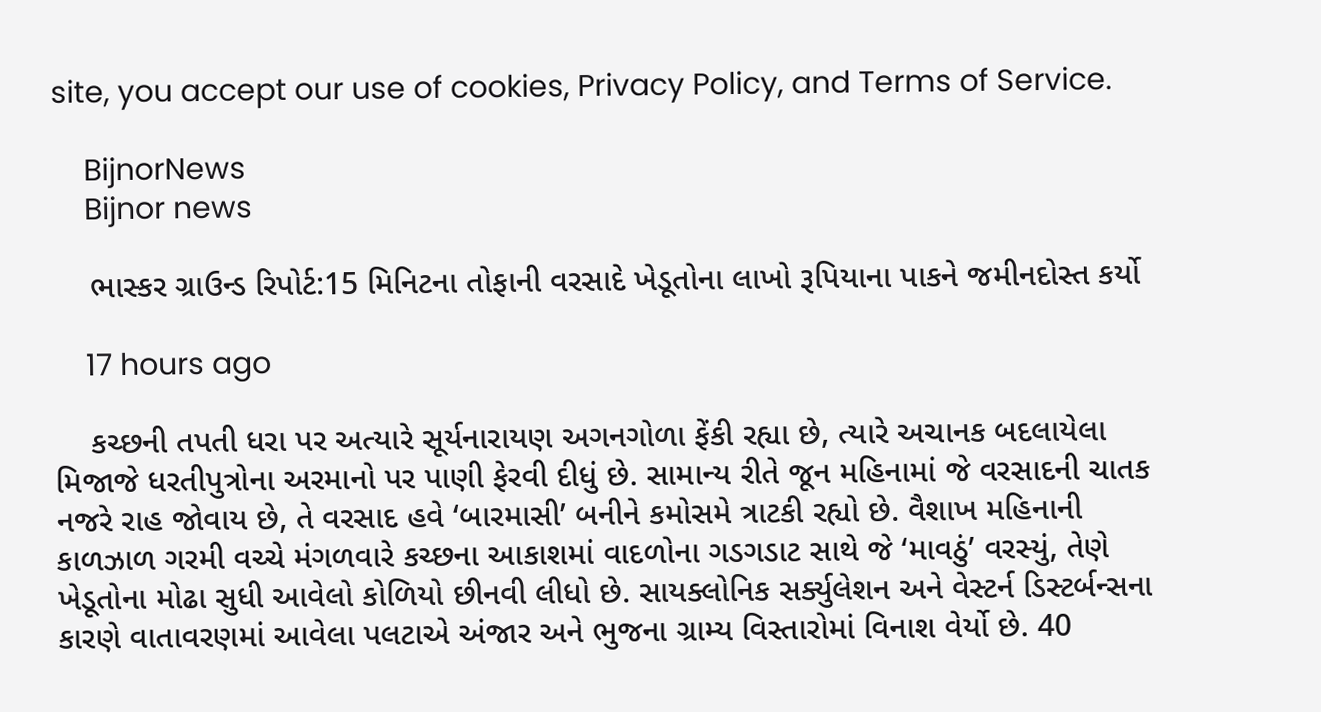site, you accept our use of cookies, Privacy Policy, and Terms of Service.

    BijnorNews
    Bijnor news

    ભાસ્કર ગ્રાઉન્ડ રિપોર્ટ:15 મિનિટના તોફાની વરસાદે ખેડૂતોના લાખો રૂપિયાના પાકને જમીનદોસ્ત કર્યો

    17 hours ago

    કચ્છની તપતી ધરા પર અત્યારે સૂર્યનારાયણ અગનગોળા ફેંકી રહ્યા છે, ત્યારે અચાનક બદલાયેલા મિજાજે ધરતીપુત્રોના અરમાનો પર પાણી ફેરવી દીધું છે. સામાન્ય રીતે જૂન મહિનામાં જે વરસાદની ચાતક નજરે રાહ જોવાય છે, તે વરસાદ હવે ‘બારમાસી’ બનીને કમોસમે ત્રાટકી રહ્યો છે. વૈશાખ મહિનાની કાળઝાળ ગરમી વચ્ચે મંગળવારે કચ્છના આકાશમાં વાદળોના ગડગડાટ સાથે જે ‘માવઠું’ વરસ્યું, તેણે ખેડૂતોના મોઢા સુધી આવેલો કોળિયો છીનવી લીધો છે. સાયક્લોનિક સર્ક્યુલેશન અને વેસ્ટર્ન ડિસ્ટર્બન્સના કારણે વાતાવરણમાં આવેલા પલટાએ અંજાર અને ભુજના ગ્રામ્ય વિસ્તારોમાં વિનાશ વેર્યો છે. 40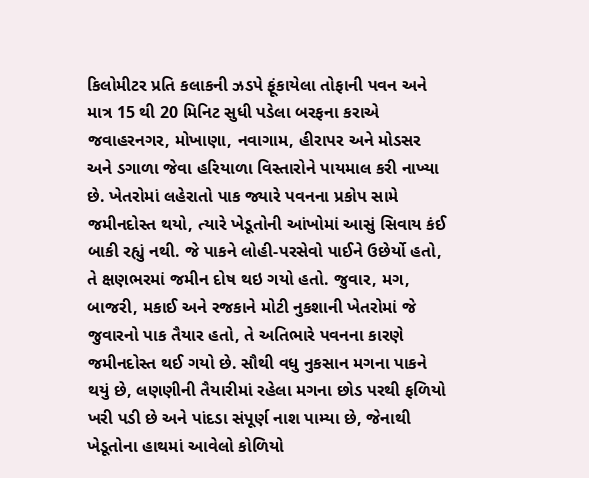કિલોમીટર પ્રતિ કલાકની ઝડપે ફૂંકાયેલા તોફાની પવન અને માત્ર 15 થી 20 મિનિટ સુધી પડેલા બરફના કરાએ જવાહરનગર, મોખાણા, નવાગામ, હીરાપર અને મોડસર અને ડગાળા જેવા હરિયાળા વિસ્તારોને પાયમાલ કરી નાખ્યા છે. ખેતરોમાં લહેરાતો પાક જ્યારે પવનના પ્રકોપ સામે જમીનદોસ્ત થયો, ત્યારે ખેડૂતોની આંખોમાં આસું સિવાય કંઈ બાકી રહ્યું નથી. જે પાકને લોહી-પરસેવો પાઈને ઉછેર્યો હતો, તે ક્ષણભરમાં જમીન દોષ થઇ ગયો હતો. જુવાર, મગ, બાજરી, મકાઈ અને રજકાને મોટી નુકશાની ખેતરોમાં જે જુવારનો પાક તૈયાર હતો, તે અતિભારે પવનના કારણે જમીનદોસ્ત થઈ ગયો છે. સૌથી વધુ નુકસાન મગના પાકને થયું છે, લણણીની તૈયારીમાં રહેલા મગના છોડ પરથી ફળિયો ખરી પડી છે અને પાંદડા સંપૂર્ણ નાશ પામ્યા છે, જેનાથી ખેડૂતોના હાથમાં આવેલો કોળિયો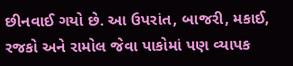છીનવાઈ ગયો છે. આ ઉપરાંત, બાજરી, મકાઈ, રજકો અને રામોલ જેવા પાકોમાં પણ વ્યાપક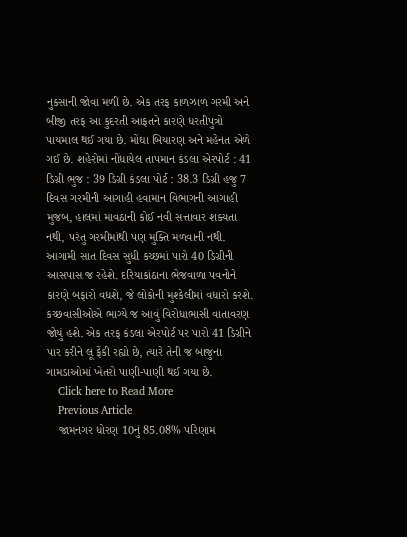નુકસાની જોવા મળી છે. એક તરફ કાળઝાળ ગરમી અને બીજી તરફ આ કુદરતી આફતને કારણે ધરતીપુત્રો પાયમાલ થઈ ગયા છે. મોંઘા બિયારણ અને મહેનત એળે ગઈ છે. શહેરોમાં નોંધાયેલ તાપમાન કંડલા એરપોર્ટ : 41 ડિગ્રી ભુજ : 39 ડિગ્રી કંડલા પોર્ટ : 38.3 ડિગ્રી હજુ 7 દિવસ ગરમીની આગાહી હવામાન વિભાગની આગાહી મુજબ, હાલમાં માવઠાની કોઈ નવી સત્તાવાર શક્યતા નથી, પરંતુ ગરમીમાંથી પણ મુક્તિ મળવાની નથી. આગામી સાત દિવસ સુધી કચ્છમાં પારો 40 ડિગ્રીની આસપાસ જ રહેશે. દરિયાકાંઠાના ભેજવાળા પવનોને કારણે બફારો વધશે, જે લોકોની મુશ્કેલીમાં વધારો કરશે. કચ્છવાસીઓએ ભાગ્યે જ આવું વિરોધાભાસી વાતાવરણ જોયું હશે. એક તરફ કંડલા એરપોર્ટ પર પારો 41 ડિગ્રીને પાર કરીને લૂ ફેંકી રહ્યો છે, ત્યારે તેની જ બાજુના ગામડાઓમાં ખેતરો પાણી-પાણી થઈ ગયા છે.
    Click here to Read More
    Previous Article
    જામનગર ધોરણ 10નું 85.08% પરિણામ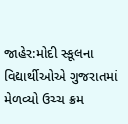જાહેર:મોદી સ્કૂલના વિદ્યાર્થીઓએ ગુજરાતમાં મેળવ્યો ઉચ્ચ ક્રમ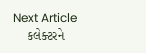Next Article
    કલેક્ટરને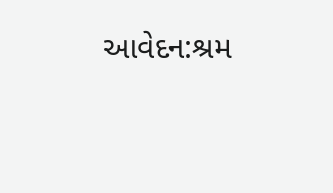આવેદન:શ્રમ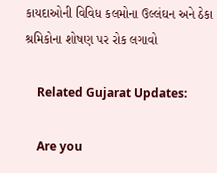કાયદાઓની વિવિધ કલમોના ઉલ્લંઘન અને ઠેકા શ્રમિકોના શોષણ પર રોક લગાવો

    Related Gujarat Updates:

    Are you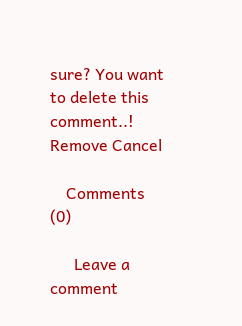sure? You want to delete this comment..! Remove Cancel

    Comments (0)

      Leave a comment